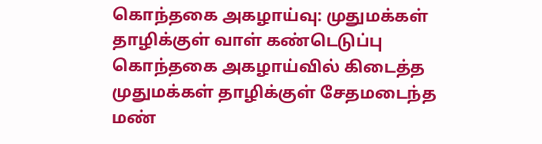கொந்தகை அகழாய்வு: முதுமக்கள் தாழிக்குள் வாள் கண்டெடுப்பு
கொந்தகை அகழாய்வில் கிடைத்த முதுமக்கள் தாழிக்குள் சேதமடைந்த மண்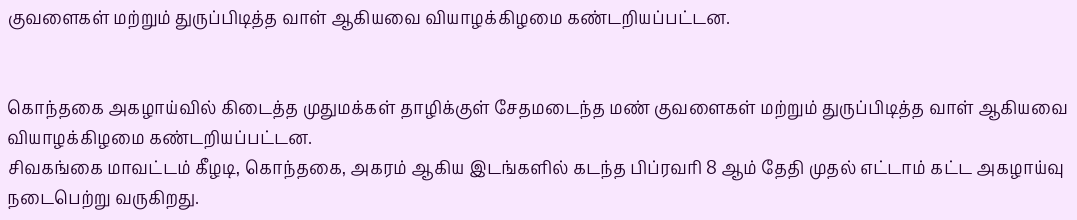குவளைகள் மற்றும் துருப்பிடித்த வாள் ஆகியவை வியாழக்கிழமை கண்டறியப்பட்டன.


கொந்தகை அகழாய்வில் கிடைத்த முதுமக்கள் தாழிக்குள் சேதமடைந்த மண் குவளைகள் மற்றும் துருப்பிடித்த வாள் ஆகியவை வியாழக்கிழமை கண்டறியப்பட்டன.
சிவகங்கை மாவட்டம் கீழடி, கொந்தகை, அகரம் ஆகிய இடங்களில் கடந்த பிப்ரவரி 8 ஆம் தேதி முதல் எட்டாம் கட்ட அகழாய்வு நடைபெற்று வருகிறது.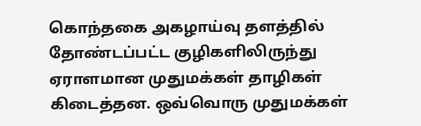கொந்தகை அகழாய்வு தளத்தில் தோண்டப்பட்ட குழிகளிலிருந்து ஏராளமான முதுமக்கள் தாழிகள் கிடைத்தன. ஒவ்வொரு முதுமக்கள்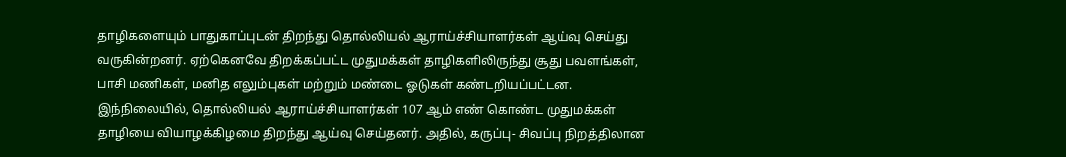தாழிகளையும் பாதுகாப்புடன் திறந்து தொல்லியல் ஆராய்ச்சியாளர்கள் ஆய்வு செய்து வருகின்றனர். ஏற்கெனவே திறக்கப்பட்ட முதுமக்கள் தாழிகளிலிருந்து சூது பவளங்கள், பாசி மணிகள், மனித எலும்புகள் மற்றும் மண்டை ஓடுகள் கண்டறியப்பட்டன.
இந்நிலையில், தொல்லியல் ஆராய்ச்சியாளர்கள் 107 ஆம் எண் கொண்ட முதுமக்கள் தாழியை வியாழக்கிழமை திறந்து ஆய்வு செய்தனர். அதில், கருப்பு- சிவப்பு நிறத்திலான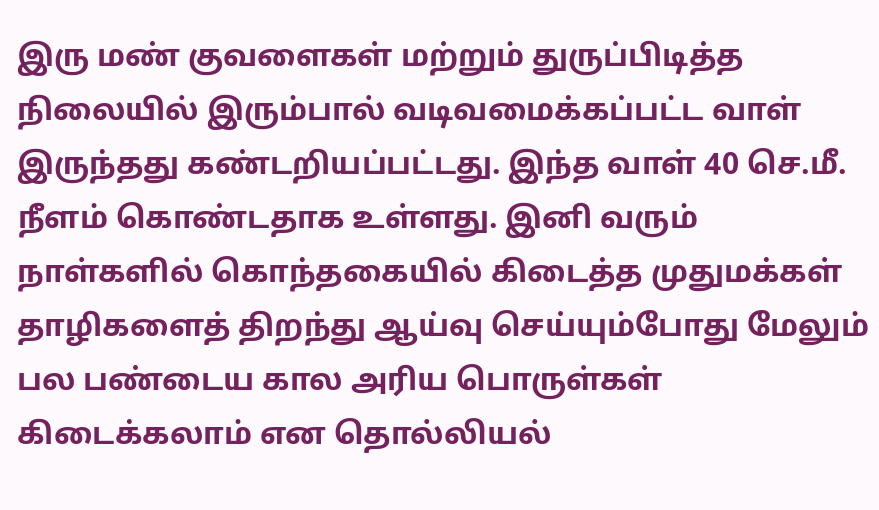இரு மண் குவளைகள் மற்றும் துருப்பிடித்த நிலையில் இரும்பால் வடிவமைக்கப்பட்ட வாள் இருந்தது கண்டறியப்பட்டது. இந்த வாள் 40 செ.மீ. நீளம் கொண்டதாக உள்ளது. இனி வரும் நாள்களில் கொந்தகையில் கிடைத்த முதுமக்கள் தாழிகளைத் திறந்து ஆய்வு செய்யும்போது மேலும் பல பண்டைய கால அரிய பொருள்கள் கிடைக்கலாம் என தொல்லியல்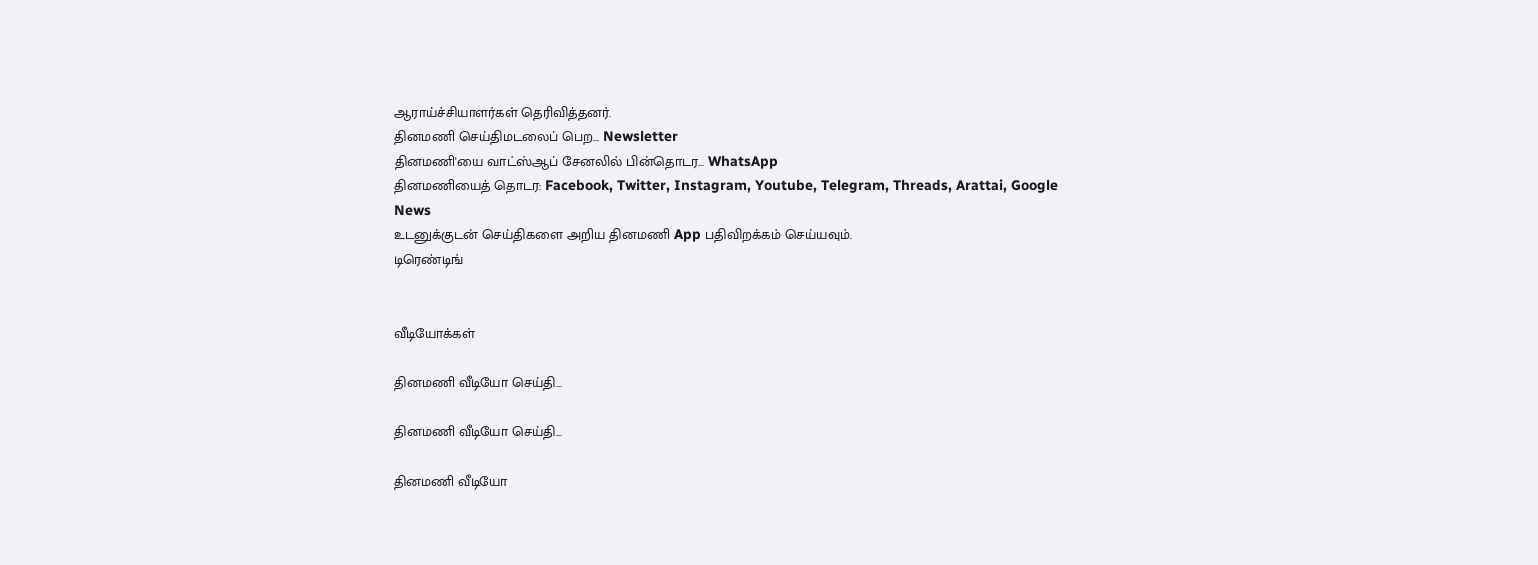ஆராய்ச்சியாளர்கள் தெரிவித்தனர்.
தினமணி செய்திமடலைப் பெற... Newsletter
தினமணி'யை வாட்ஸ்ஆப் சேனலில் பின்தொடர... WhatsApp
தினமணியைத் தொடர: Facebook, Twitter, Instagram, Youtube, Telegram, Threads, Arattai, Google News
உடனுக்குடன் செய்திகளை அறிய தினமணி App பதிவிறக்கம் செய்யவும்.
டிரெண்டிங்


வீடியோக்கள்

தினமணி வீடியோ செய்தி...

தினமணி வீடியோ செய்தி...

தினமணி வீடியோ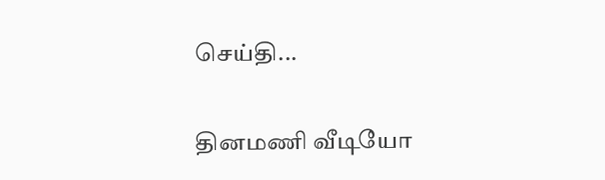செய்தி...

தினமணி வீடியோ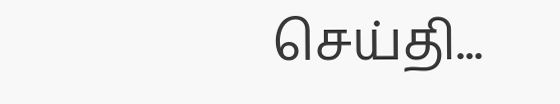செய்தி...